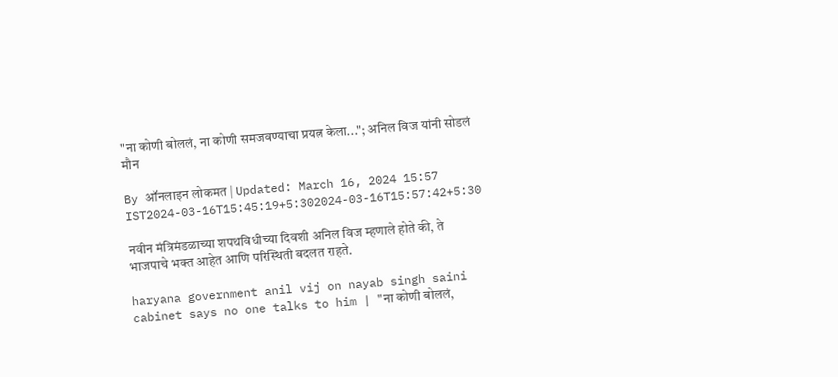"ना कोणी बोललं, ना कोणी समजवण्याचा प्रयत्न केला..."; अनिल विज यांनी सोडलं मौन

By ऑनलाइन लोकमत | Updated: March 16, 2024 15:57 IST2024-03-16T15:45:19+5:302024-03-16T15:57:42+5:30

नवीन मंत्रिमंडळाच्या शपथविधीच्या दिवशी अनिल विज म्हणाले होते की, ते भाजपाचे भक्त आहेत आणि परिस्थिती बदलत राहते.

haryana government anil vij on nayab singh saini cabinet says no one talks to him | "ना कोणी बोललं,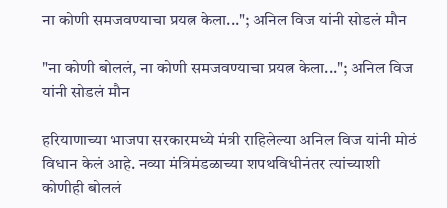ना कोणी समजवण्याचा प्रयत्न केला..."; अनिल विज यांनी सोडलं मौन

"ना कोणी बोललं, ना कोणी समजवण्याचा प्रयत्न केला..."; अनिल विज यांनी सोडलं मौन

हरियाणाच्या भाजपा सरकारमध्ये मंत्री राहिलेल्या अनिल विज यांनी मोठं विधान केलं आहे. नव्या मंत्रिमंडळाच्या शपथविधीनंतर त्यांच्याशी कोणीही बोललं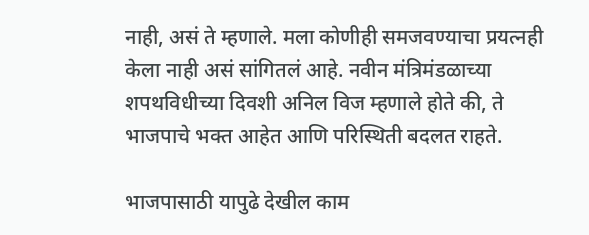नाही, असं ते म्हणाले. मला कोणीही समजवण्याचा प्रयत्नही केला नाही असं सांगितलं आहे. नवीन मंत्रिमंडळाच्या शपथविधीच्या दिवशी अनिल विज म्हणाले होते की, ते भाजपाचे भक्त आहेत आणि परिस्थिती बदलत राहते.

भाजपासाठी यापुढे देखील काम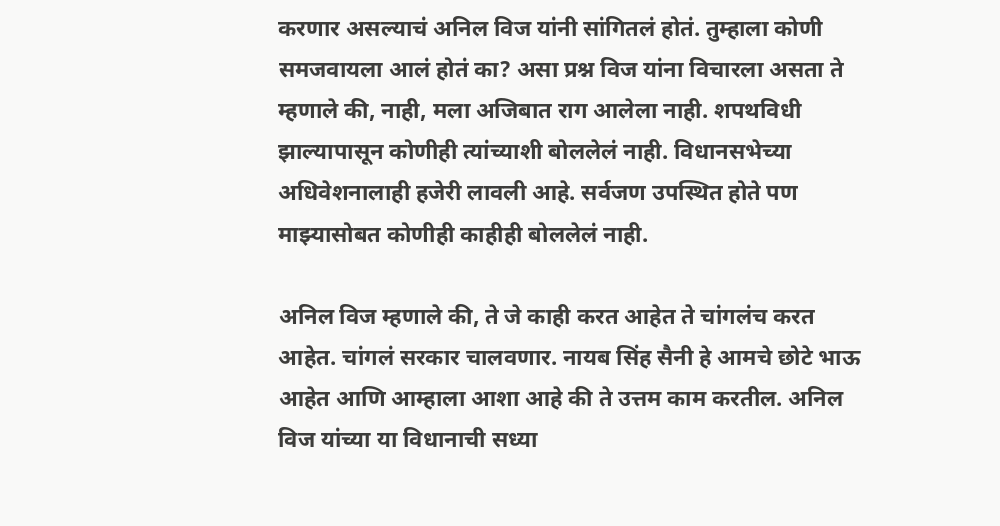करणार असल्याचं अनिल विज यांनी सांगितलं होतं. तुम्हाला कोणी समजवायला आलं होतं का? असा प्रश्न विज यांना विचारला असता ते म्हणाले की, नाही, मला अजिबात राग आलेला नाही. शपथविधी झाल्यापासून कोणीही त्यांच्याशी बोललेलं नाही. विधानसभेच्या अधिवेशनालाही हजेरी लावली आहे. सर्वजण उपस्थित होते पण माझ्यासोबत कोणीही काहीही बोललेलं नाही.

अनिल विज म्हणाले की, ते जे काही करत आहेत ते चांगलंच करत आहेत. चांगलं सरकार चालवणार. नायब सिंह सैनी हे आमचे छोटे भाऊ आहेत आणि आम्हाला आशा आहे की ते उत्तम काम करतील. अनिल विज यांच्या या विधानाची सध्या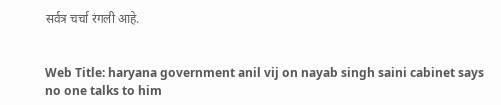सर्वत्र चर्चा रंगली आहे.


Web Title: haryana government anil vij on nayab singh saini cabinet says no one talks to him